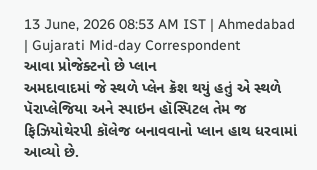13 June, 2026 08:53 AM IST | Ahmedabad | Gujarati Mid-day Correspondent
આવા પ્રોજેક્ટનો છે પ્લાન
અમદાવાદમાં જે સ્થળે પ્લેન ક્રૅશ થયું હતું એ સ્થળે પૅરાપ્લેજિયા અને સ્પાઇન હૉસ્પિટલ તેમ જ ફિઝિયોથેરપી કૉલેજ બનાવવાનો પ્લાન હાથ ધરવામાં આવ્યો છે.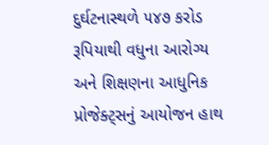દુર્ઘટનાસ્થળે ૫૪૭ કરોડ રૂપિયાથી વધુના આરોગ્ય અને શિક્ષણના આધુનિક પ્રોજેક્ટ્સનું આયોજન હાથ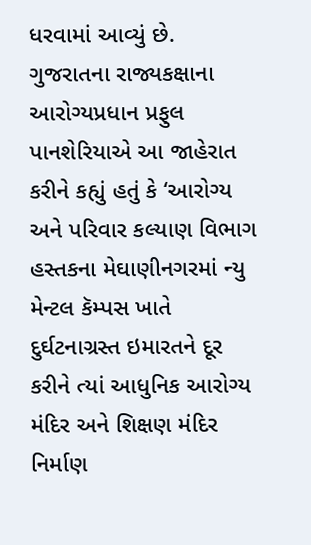ધરવામાં આવ્યું છે.
ગુજરાતના રાજ્યકક્ષાના આરોગ્યપ્રધાન પ્રફુલ પાનશેરિયાએ આ જાહેરાત કરીને કહ્યું હતું કે ‘આરોગ્ય અને પરિવાર કલ્યાણ વિભાગ હસ્તકના મેઘાણીનગરમાં ન્યુ મેન્ટલ કૅમ્પસ ખાતે દુર્ઘટનાગ્રસ્ત ઇમારતને દૂર કરીને ત્યાં આધુનિક આરોગ્ય મંદિર અને શિક્ષણ મંદિર નિર્માણ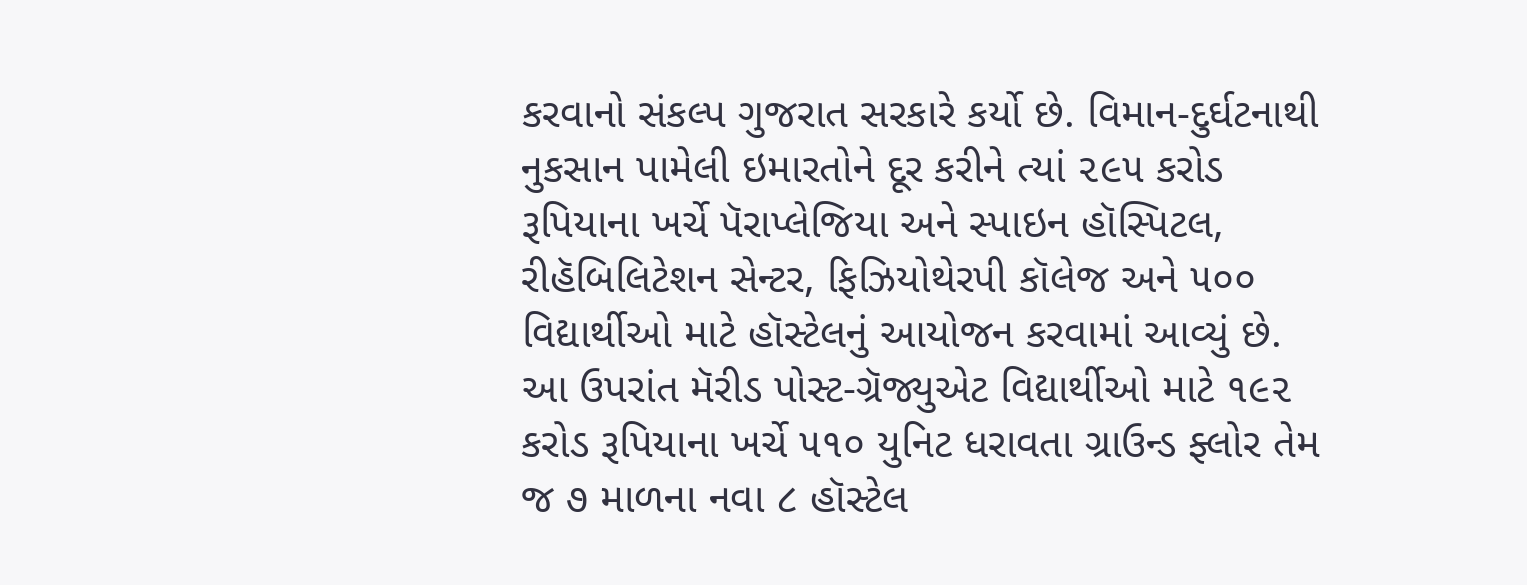કરવાનો સંકલ્પ ગુજરાત સરકારે કર્યો છે. વિમાન-દુર્ઘટનાથી નુકસાન પામેલી ઇમારતોને દૂર કરીને ત્યાં ૨૯૫ કરોડ રૂપિયાના ખર્ચે પૅરાપ્લેજિયા અને સ્પાઇન હૉસ્પિટલ, રીહૅબિલિટેશન સેન્ટર, ફિઝિયોથેરપી કૉલેજ અને ૫૦૦ વિદ્યાર્થીઓ માટે હૉસ્ટેલનું આયોજન કરવામાં આવ્યું છે. આ ઉપરાંત મૅરીડ પોસ્ટ-ગ્રૅજ્યુએટ વિદ્યાર્થીઓ માટે ૧૯૨ કરોડ રૂપિયાના ખર્ચે ૫૧૦ યુનિટ ધરાવતા ગ્રાઉન્ડ ફ્લોર તેમ જ ૭ માળના નવા ૮ હૉસ્ટેલ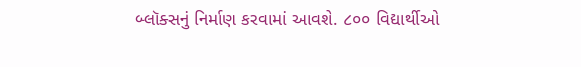બ્લૉક્સનું નિર્માણ કરવામાં આવશે. ૮૦૦ વિદ્યાર્થીઓ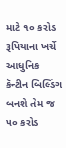માટે ૧૦ કરોડ રૂપિયાના ખર્ચે આધુનિક કૅન્ટીન બિલ્ડિંગ બનશે તેમ જ ૫૦ કરોડ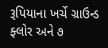રૂપિયાના ખર્ચે ગ્રાઉન્ડ ફ્લોર અને ૭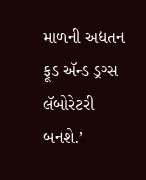માળની અદ્યતન ફૂડ ઍન્ડ ડ્રગ્સ લૅબોરેટરી બનશે.’